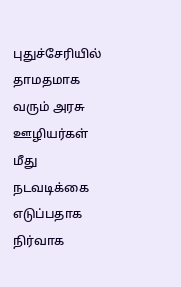புதுச்சேரியில் தாமதமாக வரும் அரசு ஊழியர்கள் மீது நடவடிக்கை எடுப்பதாக நிர்வாக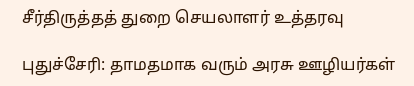சீர்திருத்தத் துறை செயலாளர் உத்தரவு

புதுச்சேரி: தாமதமாக வரும் அரசு ஊழியர்கள்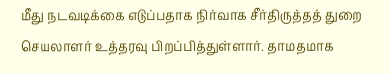மீது நடவடிக்கை எடுப்பதாக நிர்வாக சீர்திருத்தத் துறை செயலாளர் உத்தரவு பிறப்பித்துள்ளார். தாமதமாக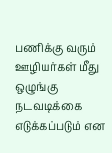பணிக்கு வரும் ஊழியர்கள் மீது ஒழுங்கு நடவடிக்கை எடுக்கப்படும் என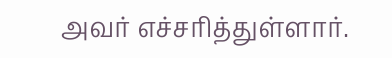அவர் எச்சரித்துள்ளார்.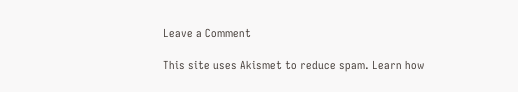Leave a Comment

This site uses Akismet to reduce spam. Learn how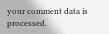your comment data is processed.